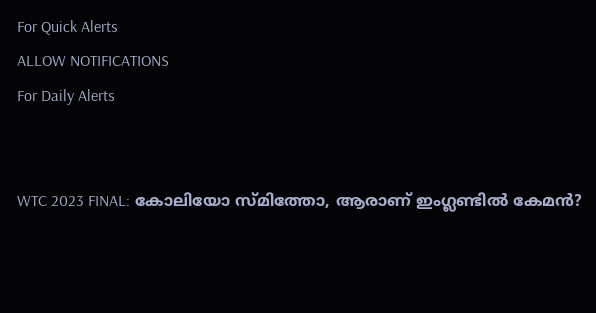For Quick Alerts
ALLOW NOTIFICATIONS
For Daily Alerts


WTC 2023 FINAL: കോലിയോ സ്മിത്തോ, ആരാണ് ഇംഗ്ലണ്ടില്‍ കേമന്‍?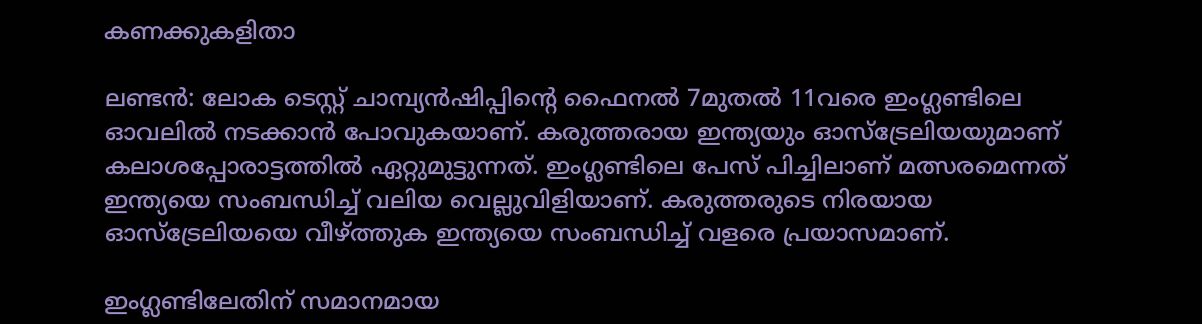കണക്കുകളിതാ

ലണ്ടന്‍: ലോക ടെസ്റ്റ് ചാമ്പ്യന്‍ഷിപ്പിന്റെ ഫൈനല്‍ 7മുതല്‍ 11വരെ ഇംഗ്ലണ്ടിലെ ഓവലില്‍ നടക്കാന്‍ പോവുകയാണ്. കരുത്തരായ ഇന്ത്യയും ഓസ്‌ട്രേലിയയുമാണ് കലാശപ്പോരാട്ടത്തില്‍ ഏറ്റുമുട്ടുന്നത്. ഇംഗ്ലണ്ടിലെ പേസ് പിച്ചിലാണ് മത്സരമെന്നത് ഇന്ത്യയെ സംബന്ധിച്ച് വലിയ വെല്ലുവിളിയാണ്. കരുത്തരുടെ നിരയായ ഓസ്‌ട്രേലിയയെ വീഴ്ത്തുക ഇന്ത്യയെ സംബന്ധിച്ച് വളരെ പ്രയാസമാണ്.

ഇംഗ്ലണ്ടിലേതിന് സമാനമായ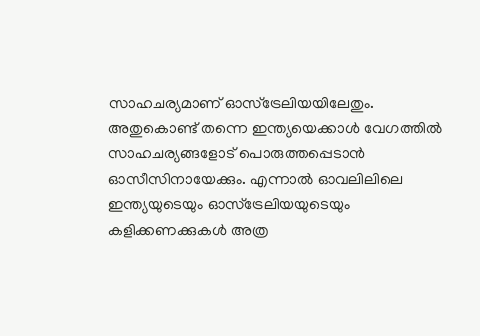സാഹചര്യമാണ് ഓസ്‌ട്രേലിയയിലേതും. അതുകൊണ്ട് തന്നെ ഇന്ത്യയെക്കാള്‍ വേഗത്തില്‍ സാഹചര്യങ്ങളോട് പൊരുത്തപ്പെടാന്‍ ഓസീസിനായേക്കും. എന്നാല്‍ ഓവലിലിലെ ഇന്ത്യയുടെയും ഓസ്‌ട്രേലിയയുടെയും കളിക്കണക്കുകള്‍ അത്ര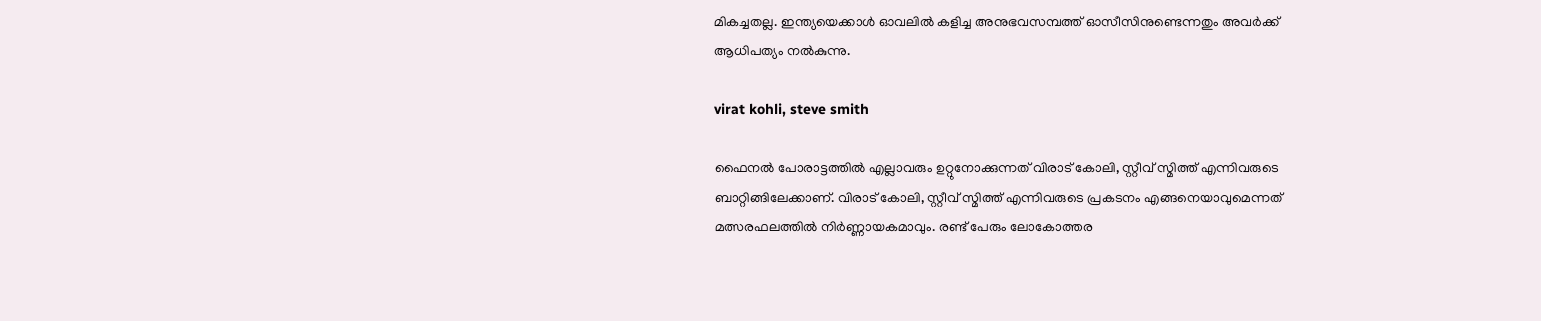മികച്ചതല്ല. ഇന്ത്യയെക്കാള്‍ ഓവലില്‍ കളിച്ച അനുഭവസമ്പത്ത് ഓസീസിനുണ്ടെന്നതും അവര്‍ക്ക് ആധിപത്യം നല്‍കുന്നു.

virat kohli, steve smith

ഫൈനല്‍ പോരാട്ടത്തില്‍ എല്ലാവരും ഉറ്റുനോക്കുന്നത് വിരാട് കോലി, സ്റ്റീവ് സ്മിത്ത് എന്നിവരുടെ ബാറ്റിങ്ങിലേക്കാണ്. വിരാട് കോലി, സ്റ്റീവ് സ്മിത്ത് എന്നിവരുടെ പ്രകടനം എങ്ങനെയാവുമെന്നത് മത്സരഫലത്തില്‍ നിര്‍ണ്ണായകമാവും. രണ്ട് പേരും ലോകോത്തര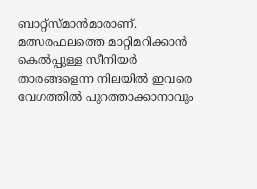ബാറ്റ്‌സ്മാന്‍മാരാണ്. മത്സരഫലത്തെ മാറ്റിമറിക്കാന്‍ കെല്‍പ്പുള്ള സീനിയര്‍ താരങ്ങളെന്ന നിലയില്‍ ഇവരെ വേഗത്തില്‍ പുറത്താക്കാനാവും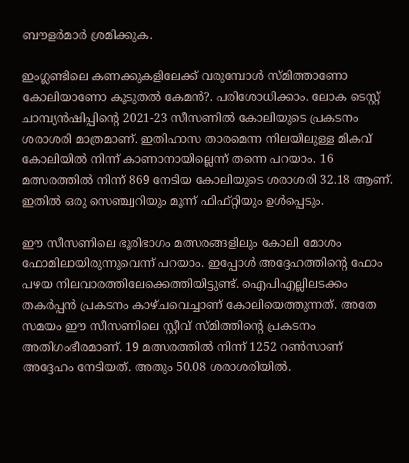ബൗളര്‍മാര്‍ ശ്രമിക്കുക.

ഇംഗ്ലണ്ടിലെ കണക്കുകളിലേക്ക് വരുമ്പോള്‍ സ്മിത്താണോ കോലിയാണോ കൂടുതല്‍ കേമന്‍?. പരിശോധിക്കാം. ലോക ടെസ്റ്റ് ചാമ്പ്യന്‍ഷിപ്പിന്റെ 2021-23 സീസണില്‍ കോലിയുടെ പ്രകടനം ശരാശരി മാത്രമാണ്. ഇതിഹാസ താരമെന്ന നിലയിലുള്ള മികവ് കോലിയില്‍ നിന്ന് കാണാനായില്ലെന്ന് തന്നെ പറയാം. 16 മത്സരത്തില്‍ നിന്ന് 869 നേടിയ കോലിയുടെ ശരാശരി 32.18 ആണ്. ഇതില്‍ ഒരു സെഞ്ച്വറിയും മൂന്ന് ഫിഫ്റ്റിയും ഉള്‍പ്പെടും.

ഈ സീസണിലെ ഭൂരിഭാഗം മത്സരങ്ങളിലും കോലി മോശം ഫോമിലായിരുന്നുവെന്ന് പറയാം. ഇപ്പോള്‍ അദ്ദേഹത്തിന്റെ ഫോം പഴയ നിലവാരത്തിലേക്കെത്തിയിട്ടുണ്ട്. ഐപിഎല്ലിലടക്കം തകര്‍പ്പന്‍ പ്രകടനം കാഴ്ചവെച്ചാണ് കോലിയെത്തുന്നത്. അതേ സമയം ഈ സീസണിലെ സ്റ്റീവ് സ്മിത്തിന്റെ പ്രകടനം അതിഗംഭീരമാണ്. 19 മത്സരത്തില്‍ നിന്ന് 1252 റണ്‍സാണ് അദ്ദേഹം നേടിയത്. അതും 50.08 ശരാശരിയില്‍.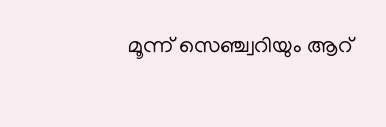മൂന്ന് സെഞ്ച്വറിയും ആറ്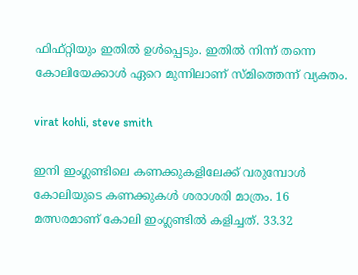ഫിഫ്റ്റിയും ഇതില്‍ ഉള്‍പ്പെടും. ഇതില്‍ നിന്ന് തന്നെ കോലിയേക്കാള്‍ ഏറെ മുന്നിലാണ് സ്മിത്തെന്ന് വ്യക്തം.

virat kohli, steve smith

ഇനി ഇംഗ്ലണ്ടിലെ കണക്കുകളിലേക്ക് വരുമ്പോള്‍ കോലിയുടെ കണക്കുകള്‍ ശരാശരി മാത്രം. 16 മത്സരമാണ് കോലി ഇംഗ്ലണ്ടില്‍ കളിച്ചത്. 33.32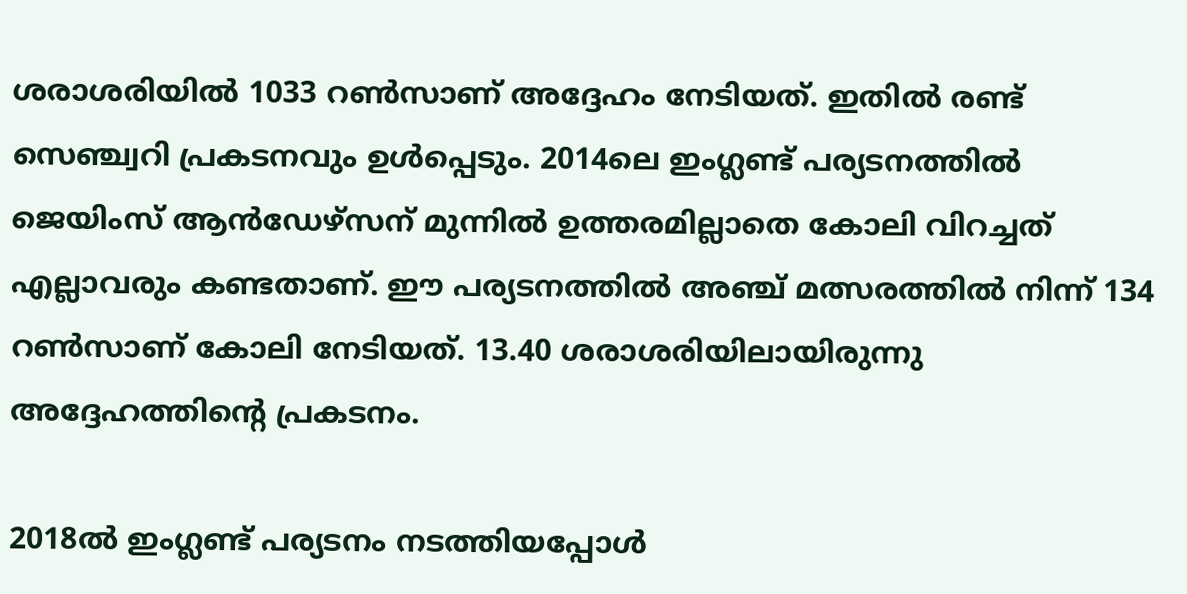ശരാശരിയില്‍ 1033 റണ്‍സാണ് അദ്ദേഹം നേടിയത്. ഇതില്‍ രണ്ട് സെഞ്ച്വറി പ്രകടനവും ഉള്‍പ്പെടും. 2014ലെ ഇംഗ്ലണ്ട് പര്യടനത്തില്‍ ജെയിംസ് ആന്‍ഡേഴ്‌സന് മുന്നില്‍ ഉത്തരമില്ലാതെ കോലി വിറച്ചത് എല്ലാവരും കണ്ടതാണ്. ഈ പര്യടനത്തില്‍ അഞ്ച് മത്സരത്തില്‍ നിന്ന് 134 റണ്‍സാണ് കോലി നേടിയത്. 13.40 ശരാശരിയിലായിരുന്നു അദ്ദേഹത്തിന്റെ പ്രകടനം.

2018ല്‍ ഇംഗ്ലണ്ട് പര്യടനം നടത്തിയപ്പോള്‍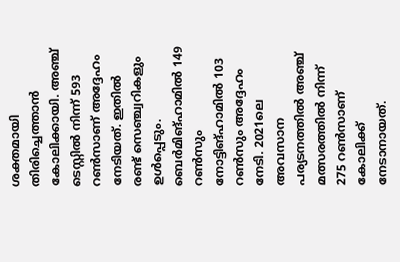ശക്തമായി തിരിച്ചെത്താന്‍ കോലിക്കായി. അഞ്ച് ടെസ്റ്റില്‍ നിന്ന് 593 റണ്‍സാണ് അദ്ദേഹം നേടിയത്. ഇതില്‍ രണ്ട് സെഞ്ച്വറികളും ഉള്‍പ്പെടും. ബെര്‍മിങ്ഹാമില്‍ 149 റണ്‍സും നോട്ടിങ്ഹാമില്‍ 103 റണ്‍സും അദ്ദേഹം നേടി. 2021ലെ അവസാന പര്യടനത്തില്‍ അഞ്ച് മത്സരത്തില്‍ നിന്ന് 275 റണ്‍സാണ് കോലിക്ക് നേടാനായത്.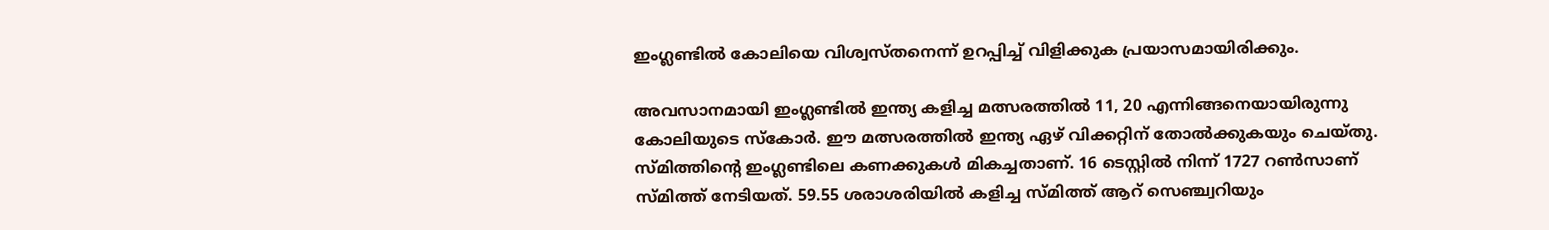ഇംഗ്ലണ്ടില്‍ കോലിയെ വിശ്വസ്തനെന്ന് ഉറപ്പിച്ച് വിളിക്കുക പ്രയാസമായിരിക്കും.

അവസാനമായി ഇംഗ്ലണ്ടില്‍ ഇന്ത്യ കളിച്ച മത്സരത്തില്‍ 11, 20 എന്നിങ്ങനെയായിരുന്നു കോലിയുടെ സ്‌കോര്‍. ഈ മത്സരത്തില്‍ ഇന്ത്യ ഏഴ് വിക്കറ്റിന് തോല്‍ക്കുകയും ചെയ്തു. സ്മിത്തിന്റെ ഇംഗ്ലണ്ടിലെ കണക്കുകള്‍ മികച്ചതാണ്. 16 ടെസ്റ്റില്‍ നിന്ന് 1727 റണ്‍സാണ് സ്മിത്ത് നേടിയത്. 59.55 ശരാശരിയില്‍ കളിച്ച സ്മിത്ത് ആറ് സെഞ്ച്വറിയും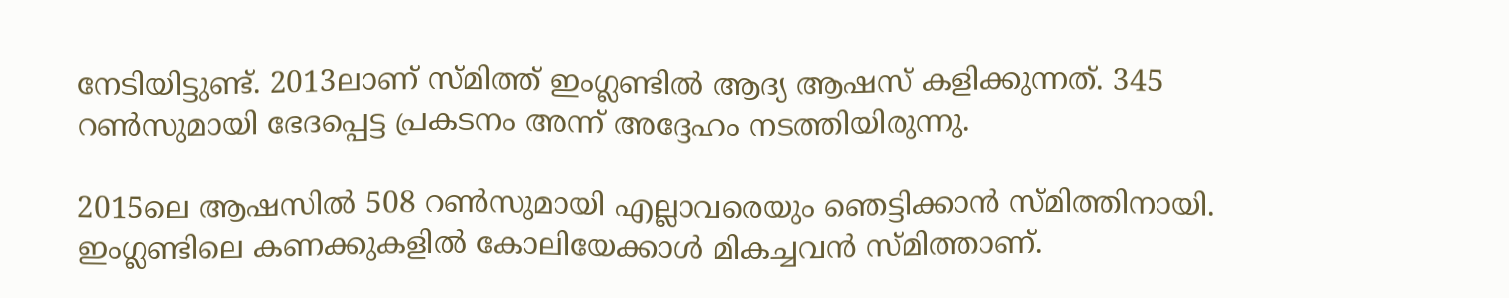നേടിയിട്ടുണ്ട്. 2013ലാണ് സ്മിത്ത് ഇംഗ്ലണ്ടില്‍ ആദ്യ ആഷസ് കളിക്കുന്നത്. 345 റണ്‍സുമായി ഭേദപ്പെട്ട പ്രകടനം അന്ന് അദ്ദേഹം നടത്തിയിരുന്നു.

2015ലെ ആഷസില്‍ 508 റണ്‍സുമായി എല്ലാവരെയും ഞെട്ടിക്കാന്‍ സ്മിത്തിനായി. ഇംഗ്ലണ്ടിലെ കണക്കുകളില്‍ കോലിയേക്കാള്‍ മികച്ചവന്‍ സ്മിത്താണ്.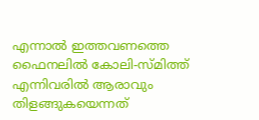എന്നാല്‍ ഇത്തവണത്തെ ഫൈനലില്‍ കോലി-സ്മിത്ത് എന്നിവരില്‍ ആരാവും തിളങ്ങുകയെന്നത്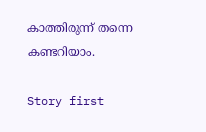കാത്തിരുന്ന് തന്നെ കണ്ടറിയാം.

Story first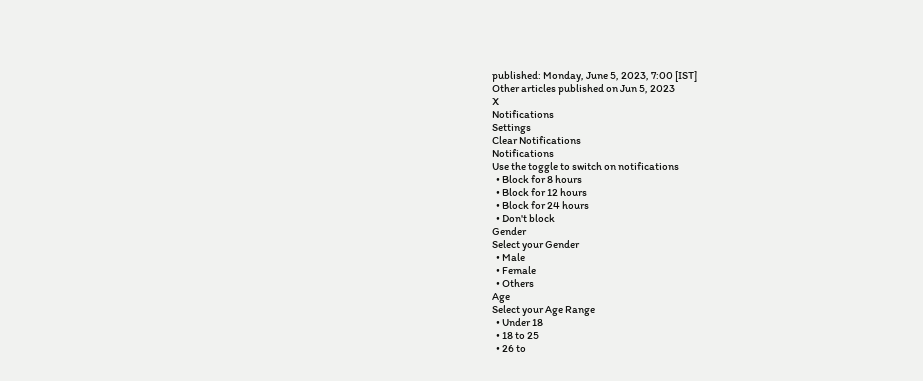published: Monday, June 5, 2023, 7:00 [IST]
Other articles published on Jun 5, 2023
X
Notifications
Settings
Clear Notifications
Notifications
Use the toggle to switch on notifications
  • Block for 8 hours
  • Block for 12 hours
  • Block for 24 hours
  • Don't block
Gender
Select your Gender
  • Male
  • Female
  • Others
Age
Select your Age Range
  • Under 18
  • 18 to 25
  • 26 to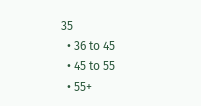35
  • 36 to 45
  • 45 to 55
  • 55+